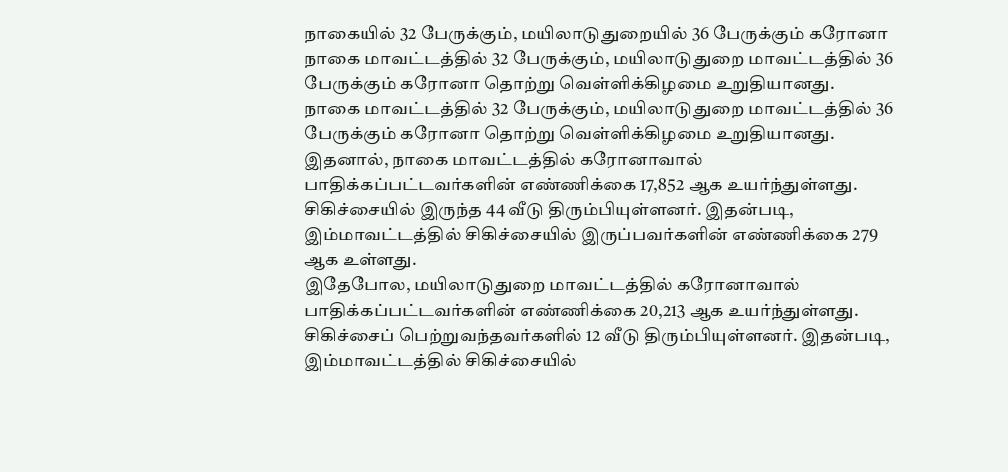நாகையில் 32 பேருக்கும், மயிலாடுதுறையில் 36 பேருக்கும் கரோனா
நாகை மாவட்டத்தில் 32 பேருக்கும், மயிலாடுதுறை மாவட்டத்தில் 36 பேருக்கும் கரோனா தொற்று வெள்ளிக்கிழமை உறுதியானது.
நாகை மாவட்டத்தில் 32 பேருக்கும், மயிலாடுதுறை மாவட்டத்தில் 36 பேருக்கும் கரோனா தொற்று வெள்ளிக்கிழமை உறுதியானது.
இதனால், நாகை மாவட்டத்தில் கரோனாவால் பாதிக்கப்பட்டவர்களின் எண்ணிக்கை 17,852 ஆக உயர்ந்துள்ளது. சிகிச்சையில் இருந்த 44 வீடு திரும்பியுள்ளனர். இதன்படி, இம்மாவட்டத்தில் சிகிச்சையில் இருப்பவர்களின் எண்ணிக்கை 279 ஆக உள்ளது.
இதேபோல, மயிலாடுதுறை மாவட்டத்தில் கரோனாவால் பாதிக்கப்பட்டவர்களின் எண்ணிக்கை 20,213 ஆக உயர்ந்துள்ளது. சிகிச்சைப் பெற்றுவந்தவர்களில் 12 வீடு திரும்பியுள்ளனர். இதன்படி, இம்மாவட்டத்தில் சிகிச்சையில்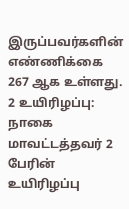இருப்பவர்களின் எண்ணிக்கை 267 ஆக உள்ளது.
2 உயிரிழப்பு: நாகை மாவட்டத்தவர் 2 பேரின் உயிரிழப்பு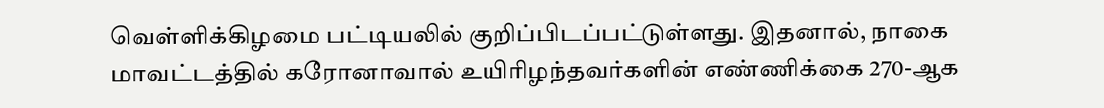வெள்ளிக்கிழமை பட்டியலில் குறிப்பிடப்பட்டுள்ளது. இதனால், நாகை மாவட்டத்தில் கரோனாவால் உயிரிழந்தவர்களின் எண்ணிக்கை 270-ஆக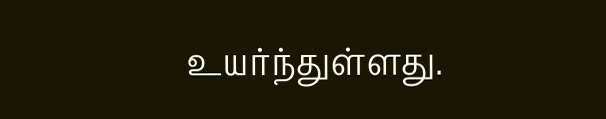உயர்ந்துள்ளது.